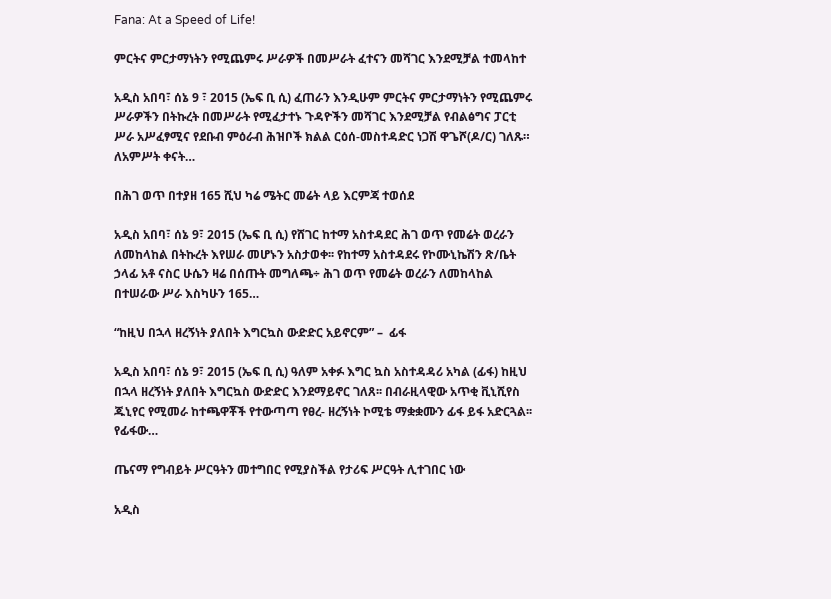Fana: At a Speed of Life!

ምርትና ምርታማነትን የሚጨምሩ ሥራዎች በመሥራት ፈተናን መሻገር እንደሚቻል ተመላከተ

አዲስ አበባ፣ ሰኔ 9 ፣ 2015 (ኤፍ ቢ ሲ) ፈጠራን እንዲሁም ምርትና ምርታማነትን የሚጨምሩ ሥራዎችን በትኩረት በመሥራት የሚፈታተኑ ጉዳዮችን መሻገር እንደሚቻል የብልፅግና ፓርቲ ሥራ አሥፈፃሚና የደቡብ ምዕራብ ሕዝቦች ክልል ርዕሰ-መስተዳድር ነጋሽ ዋጌሾ(ዶ/ር) ገለጹ። ለአምሥት ቀናት…

በሕገ ወጥ በተያዘ 165 ሺህ ካሬ ሜትር መሬት ላይ እርምጃ ተወሰደ

አዲስ አበባ፣ ሰኔ 9፣ 2015 (ኤፍ ቢ ሲ) የሸገር ከተማ አስተዳደር ሕገ ወጥ የመሬት ወረራን ለመከላከል በትኩረት እየሠራ መሆኑን አስታወቀ፡፡ የከተማ አስተዳደሩ የኮሙኒኬሽን ጽ/ቤት ኃላፊ አቶ ናስር ሁሴን ዛሬ በሰጡት መግለጫ÷ ሕገ ወጥ የመሬት ወረራን ለመከላከል በተሠራው ሥራ እስካሁን 165…

“ከዚህ በኋላ ዘረኝነት ያለበት እግርኳስ ውድድር አይኖርም” –  ፊፋ

አዲስ አበባ፣ ሰኔ 9፣ 2015 (ኤፍ ቢ ሲ) ዓለም አቀፉ እግር ኳስ አስተዳዳሪ አካል (ፊፋ) ከዚህ በኋላ ዘረኝነት ያለበት እግርኳስ ውድድር እንደማይኖር ገለጸ፡፡ በብራዚላዊው አጥቂ ቪኒሺየስ ጁኒየር የሚመራ ከተጫዋቾች የተውጣጣ የፀረ- ዘረኝነት ኮሚቴ ማቋቋሙን ፊፋ ይፋ አድርጓል፡፡ የፊፋው…

ጤናማ የግብይት ሥርዓትን መተግበር የሚያስችል የታሪፍ ሥርዓት ሊተገበር ነው

አዲስ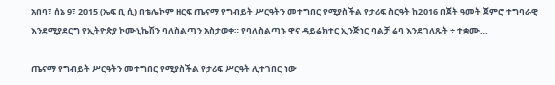አበባ፣ ሰኔ 9፣ 2015 (ኤፍ ቢ ሲ) በቴሌኮም ዘርፍ ጤናማ የግብይት ሥርዓትን መተግበር የሚያስችል የታሪፍ ስርዓት ከ2016 በጀት ዓመት ጀምሮ ተግባራዊ እንደሚያደርግ የኢትዮጵያ ኮሙኒኬሽን ባለስልጣን አስታወቀ። የባለስልጣኑ ዋና ዳይሬክተር ኢንጅነር ባልቻ ሬባ እንደገለጹት ÷ ተቋሙ…

ጤናማ የግብይት ሥርዓትን መተግበር የሚያስችል የታሪፍ ሥርዓት ሊተገበር ነው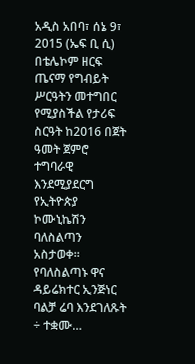አዲስ አበባ፣ ሰኔ 9፣ 2015 (ኤፍ ቢ ሲ) በቴሌኮም ዘርፍ ጤናማ የግብይት ሥርዓትን መተግበር የሚያስችል የታሪፍ ስርዓት ከ2016 በጀት ዓመት ጀምሮ ተግባራዊ እንደሚያደርግ የኢትዮጵያ ኮሙኒኬሽን ባለስልጣን አስታወቀ። የባለስልጣኑ ዋና ዳይሬክተር ኢንጅነር ባልቻ ሬባ እንደገለጹት ÷ ተቋሙ…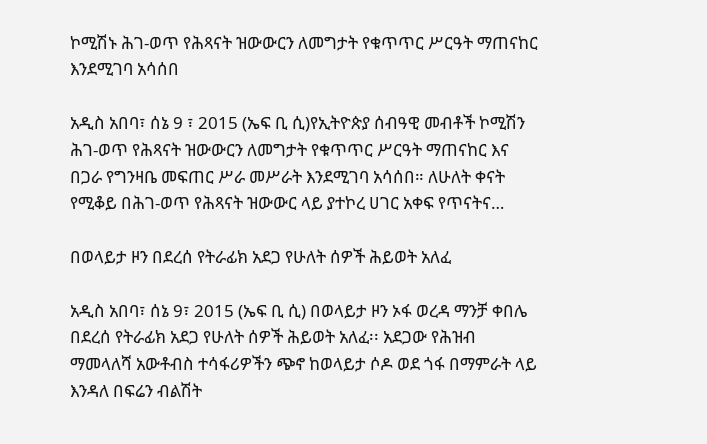ኮሚሽኑ ሕገ-ወጥ የሕጻናት ዝውውርን ለመግታት የቁጥጥር ሥርዓት ማጠናከር እንደሚገባ አሳሰበ

አዲስ አበባ፣ ሰኔ 9 ፣ 2015 (ኤፍ ቢ ሲ)የኢትዮጵያ ሰብዓዊ መብቶች ኮሚሽን ሕገ-ወጥ የሕጻናት ዝውውርን ለመግታት የቁጥጥር ሥርዓት ማጠናከር እና በጋራ የግንዛቤ መፍጠር ሥራ መሥራት እንደሚገባ አሳሰበ። ለሁለት ቀናት የሚቆይ በሕገ-ወጥ የሕጻናት ዝውውር ላይ ያተኮረ ሀገር አቀፍ የጥናትና…

በወላይታ ዞን በደረሰ የትራፊክ አደጋ የሁለት ሰዎች ሕይወት አለፈ

አዲስ አበባ፣ ሰኔ 9፣ 2015 (ኤፍ ቢ ሲ) በወላይታ ዞን ኦፋ ወረዳ ማንቻ ቀበሌ በደረሰ የትራፊክ አደጋ የሁለት ሰዎች ሕይወት አለፈ፡፡ አደጋው የሕዝብ ማመላለሻ አውቶብስ ተሳፋሪዎችን ጭኖ ከወላይታ ሶዶ ወደ ጎፋ በማምራት ላይ እንዳለ በፍሬን ብልሽት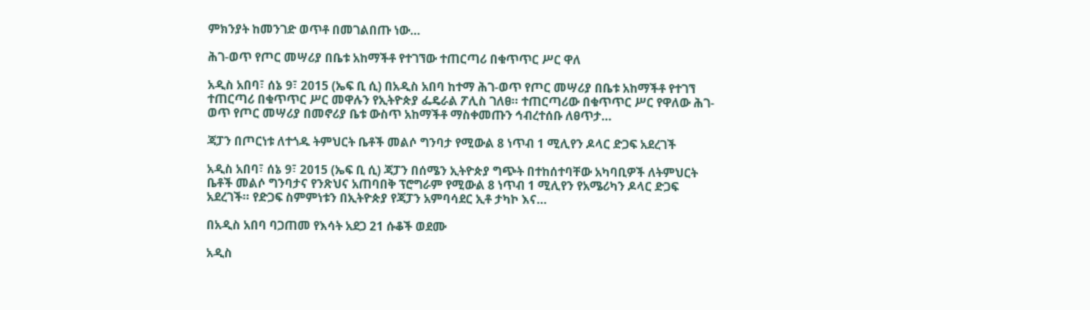ምክንያት ከመንገድ ወጥቶ በመገልበጡ ነው…

ሕገ-ወጥ የጦር መሣሪያ በቤቱ አከማችቶ የተገኘው ተጠርጣሪ በቁጥጥር ሥር ዋለ

አዲስ አበባ፣ ሰኔ 9፣ 2015 (ኤፍ ቢ ሲ) በአዲስ አበባ ከተማ ሕገ-ወጥ የጦር መሣሪያ በቤቱ አከማችቶ የተገኘ ተጠርጣሪ በቁጥጥር ሥር መዋሉን የኢትዮጵያ ፌዴራል ፖሊስ ገለፀ። ተጠርጣሪው በቁጥጥር ሥር የዋለው ሕገ-ወጥ የጦር መሣሪያ በመኖሪያ ቤቱ ውስጥ አከማችቶ ማስቀመጡን ኅብረተሰቡ ለፀጥታ…

ጃፓን በጦርነቱ ለተጎዱ ትምህርት ቤቶች መልሶ ግንባታ የሚውል 8 ነጥብ 1 ሚሊየን ዶላር ድጋፍ አደረገች

አዲስ አበባ፣ ሰኔ 9፣ 2015 (ኤፍ ቢ ሲ) ጃፓን በሰሜን ኢትዮጵያ ግጭት በተከሰተባቸው አካባቢዎች ለትምህርት ቤቶች መልሶ ግንባታና የንጽህና አጠባበቅ ፕሮግራም የሚውል 8 ነጥብ 1 ሚሊየን የአሜሪካን ዶላር ድጋፍ አደረገች። የድጋፍ ስምምነቱን በኢትዮጵያ የጃፓን አምባሳደር ኢቶ ታካኮ እና…

በአዲስ አበባ ባጋጠመ የእሳት አደጋ 21 ሱቆች ወደሙ

አዲስ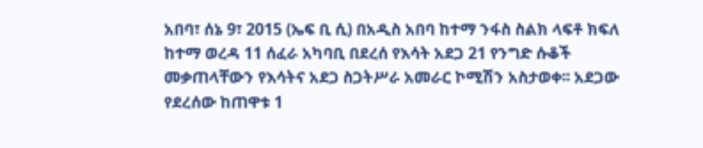አበባ፣ ሰኔ 9፣ 2015 (ኤፍ ቢ ሲ) በአዲስ አበባ ከተማ ንፋስ ስልክ ላፍቶ ክፍለ ከተማ ወረዳ 11 ሰፈራ አካባቢ በደረሰ የእሳት አደጋ 21 የንግድ ሱቆች መቃጠላቸውን የእሳትና አደጋ ስጋትሥራ አመራር ኮሚሽን አስታወቀ፡፡ አደጋው የደረሰው ከጠዋቱ 1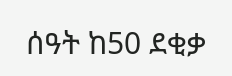ሰዓት ከ50 ደቂቃ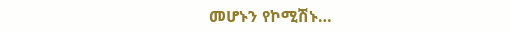መሆኑን የኮሚሽኑ…